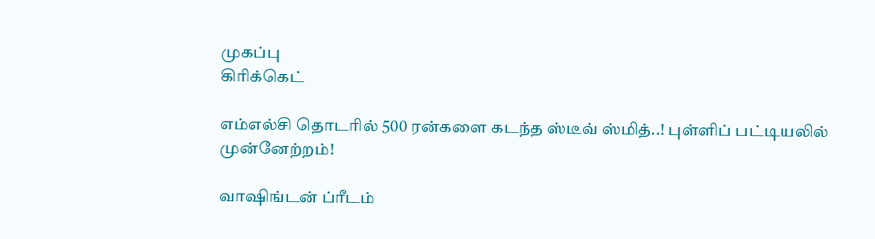முகப்பு
கிரிக்கெட்

எம்எல்சி தொடரில் 500 ரன்களை கடந்த ஸ்டீவ் ஸ்மித்..! புள்ளிப் பட்டியலில் முன்னேற்றம்!

வாஷிங்டன் ப்ரீடம்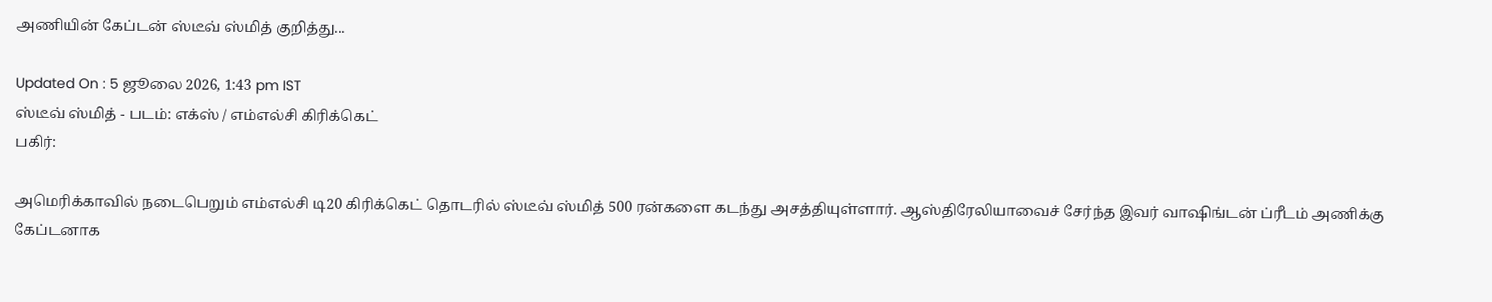அணியின் கேப்டன் ஸ்டீவ் ஸ்மித் குறித்து...

Updated On : 5 ஜூலை 2026, 1:43 pm IST
ஸ்டீவ் ஸ்மித் - படம்: எக்ஸ் / எம்எல்சி கிரிக்கெட்
பகிர்:

அமெரிக்காவில் நடைபெறும் எம்எல்சி டி20 கிரிக்கெட் தொடரில் ஸ்டீவ் ஸ்மித் 500 ரன்களை கடந்து அசத்தியுள்ளார். ஆஸ்திரேலியாவைச் சேர்ந்த இவர் வாஷிங்டன் ப்ரீடம் அணிக்கு கேப்டனாக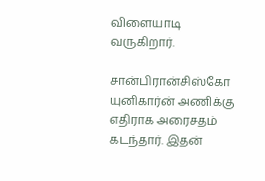விளையாடி வருகிறார்.

சான்பிரான்சிஸ்கோ யுனிகார்ன் அணிக்கு எதிராக அரைசதம் கடந்தார். இதன்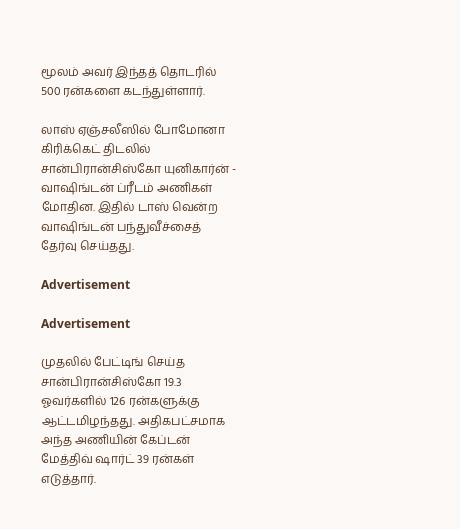மூலம் அவர் இந்தத் தொடரில் 500 ரன்களை கடந்துள்ளார்.

லாஸ் ஏஞ்சலீஸில் போமோனா கிரிக்கெட் திடலில் சான்பிரான்சிஸ்கோ யுனிகார்ன் - வாஷிங்டன் ப்ரீடம் அணிகள் மோதின. இதில் டாஸ் வென்ற வாஷிங்டன் பந்துவீச்சைத் தேர்வு செய்தது.

Advertisement

Advertisement

முதலில் பேட்டிங் செய்த சான்பிரான்சிஸ்கோ 19.3 ஓவர்களில் 126 ரன்களுக்கு ஆட்டமிழந்தது. அதிகபட்சமாக அந்த அணியின் கேப்டன் மேத்திவ் ஷார்ட் 39 ரன்கள் எடுத்தார்.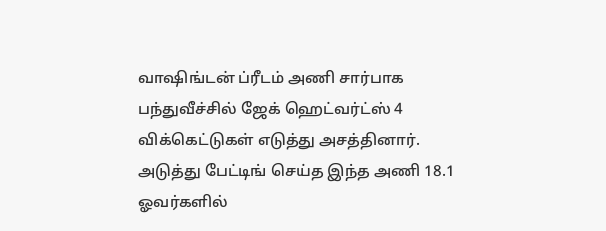வாஷிங்டன் ப்ரீடம் அணி சார்பாக பந்துவீச்சில் ஜேக் ஹெட்வர்ட்ஸ் 4 விக்கெட்டுகள் எடுத்து அசத்தினார். அடுத்து பேட்டிங் செய்த இந்த அணி 18.1 ஓவர்களில்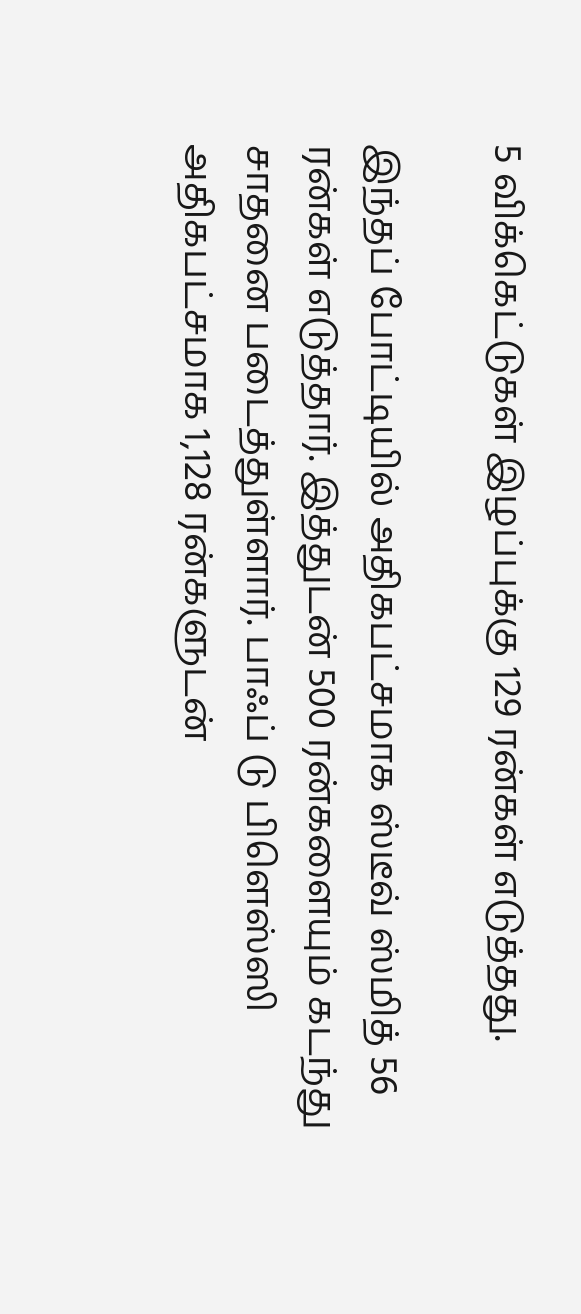5 விக்கெட்டுகள் இழப்புக்கு 129 ரன்கள் எடுத்தது.

இந்தப் போட்டியில் அதிகபட்சமாக ஸ்டீவ் ஸ்மித் 56 ரன்கள் எடுத்தார். இத்துடன் 500 ரன்களையும் கடந்து சாதனை படைத்துள்ளார். பாஃப் டு பிளெஸ்ஸி அதிகபட்சமாக 1,128 ரன்களுடன்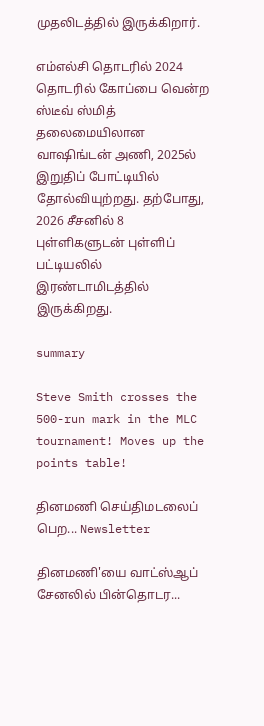முதலிடத்தில் இருக்கிறார்.

எம்எல்சி தொடரில் 2024 தொடரில் கோப்பை வென்ற ஸ்டீவ் ஸ்மித் தலைமையிலான வாஷிங்டன் அணி, 2025ல் இறுதிப் போட்டியில் தோல்வியுற்றது. தற்போது, 2026 சீசனில் 8 புள்ளிகளுடன் புள்ளிப் பட்டியலில் இரண்டாமிடத்தில் இருக்கிறது.

summary

Steve Smith crosses the 500-run mark in the MLC tournament! Moves up the points table!

தினமணி செய்திமடலைப் பெற... Newsletter

தினமணி'யை வாட்ஸ்ஆப் சேனலில் பின்தொடர...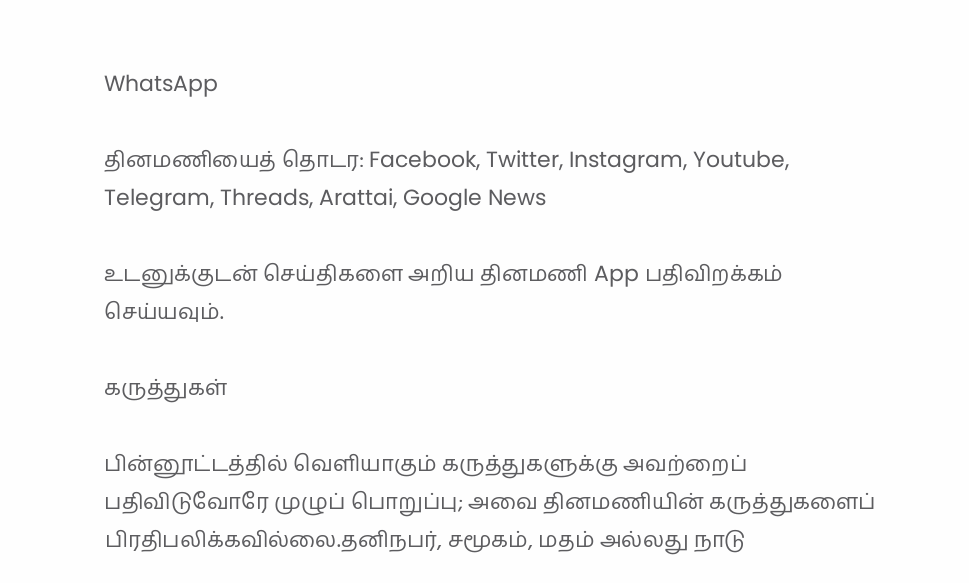WhatsApp

தினமணியைத் தொடர: Facebook, Twitter, Instagram, Youtube, Telegram, Threads, Arattai, Google News

உடனுக்குடன் செய்திகளை அறிய தினமணி App பதிவிறக்கம் செய்யவும்.

கருத்துகள்

பின்னூட்டத்தில் வெளியாகும் கருத்துகளுக்கு அவற்றைப் பதிவிடுவோரே முழுப் பொறுப்பு; அவை தினமணியின் கருத்துகளைப் பிரதிபலிக்கவில்லை.தனிநபர், சமூகம், மதம் அல்லது நாடு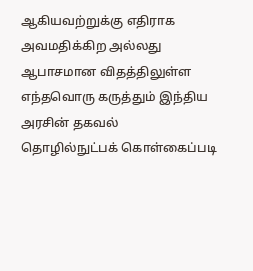ஆகியவற்றுக்கு எதிராக அவமதிக்கிற அல்லது ஆபாசமான விதத்திலுள்ள எந்தவொரு கருத்தும் இந்திய அரசின் தகவல் தொழில்நுட்பக் கொள்கைப்படி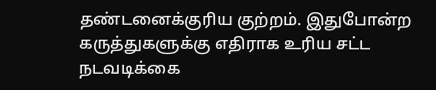தண்டனைக்குரிய குற்றம். இதுபோன்ற கருத்துகளுக்கு எதிராக உரிய சட்ட நடவடிக்கை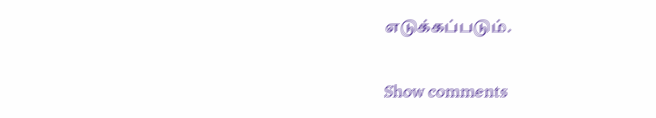எடுக்கப்படும்.

Show comments